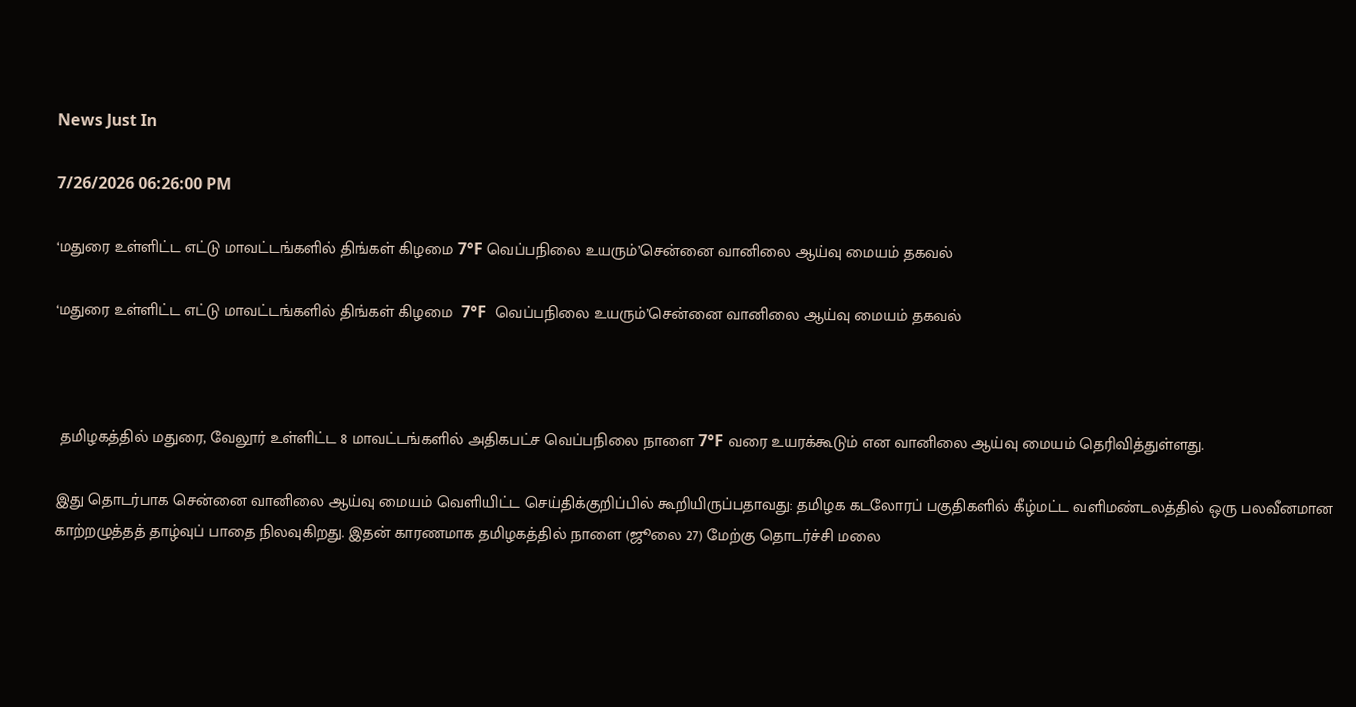News Just In

7/26/2026 06:26:00 PM

‘மதுரை உள்ளிட்ட எட்டு மாவட்டங்களில் திங்கள் கிழமை 7°F வெப்பநிலை உயரும்’சென்னை வானிலை ஆய்வு மையம் தகவல்

‘மதுரை உள்ளிட்ட எட்டு மாவட்டங்களில் திங்கள் கிழமை  7°F  வெப்பநிலை உயரும்’சென்னை வானிலை ஆய்வு மையம் தகவல்



 தமிழகத்தில் மதுரை, வேலூர் உள்ளிட்ட 8 மாவட்டங்களில் அதிகபட்ச வெப்பநிலை நாளை 7°F வரை உயரக்கூடும் என வானிலை ஆய்வு மையம் தெரிவித்துள்ளது.

இது தொடர்பாக சென்னை வானிலை ஆய்வு மையம் வெளியிட்ட செய்திக்குறிப்பில் கூறியிருப்பதாவது: தமிழக கடலோரப் பகுதிகளில் கீழ்மட்ட வளிமண்டலத்தில் ஒரு பலவீனமான காற்றழுத்தத் தாழ்வுப் பாதை நிலவுகிறது. இதன் காரணமாக தமிழகத்தில் நாளை (ஜூலை 27) மேற்கு தொடர்ச்சி மலை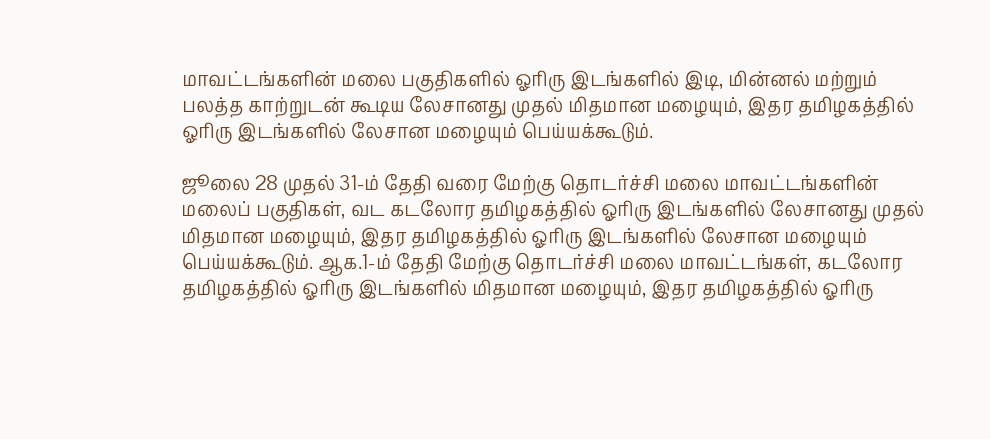மாவட்டங்களின் மலை பகுதிகளில் ஓரிரு இடங்களில் இடி, மின்னல் மற்றும் பலத்த காற்றுடன் கூடிய லேசானது முதல் மிதமான மழையும், இதர தமிழகத்தில் ஓரிரு இடங்களில் லேசான மழையும் பெய்யக்கூடும்.

ஜூலை 28 முதல் 31-ம் தேதி வரை மேற்கு தொடர்ச்சி மலை மாவட்டங்களின் மலைப் பகுதிகள், வட கடலோர தமிழகத்தில் ஓரிரு இடங்களில் லேசானது முதல் மிதமான மழையும், இதர தமிழகத்தில் ஓரிரு இடங்களில் லேசான மழையும் பெய்யக்கூடும். ஆக.1-ம் தேதி மேற்கு தொடர்ச்சி மலை மாவட்டங்கள், கடலோர தமிழகத்தில் ஓரிரு இடங்களில் மிதமான மழையும், இதர தமிழகத்தில் ஓரிரு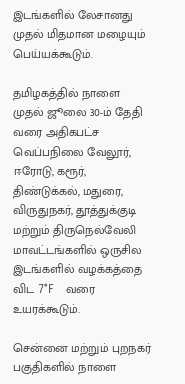இடங்களில் லேசானது முதல் மிதமான மழையும் பெய்யக்கூடும்.

தமிழகத்தில் நாளை முதல் ஜூலை 30-ம் தேதி வரை அதிகபட்ச வெப்பநிலை வேலூர், ஈரோடு, கரூர், திண்டுக்கல், மதுரை, விருதுநகர், தூத்துக்குடி மற்றும் திருநெல்வேலி மாவட்டங்களில் ஒருசில இடங்களில் வழக்கத்தை விட 7°F   வரை உயரக்கூடும்.

சென்னை மற்றும் புறநகர் பகுதிகளில் நாளை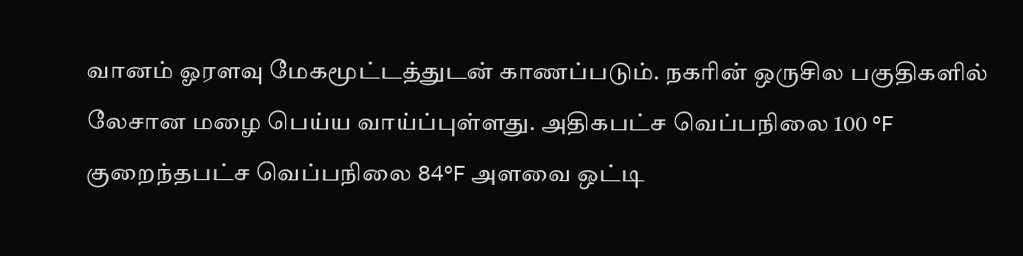வானம் ஓரளவு மேகமூட்டத்துடன் காணப்படும். நகரின் ஒருசில பகுதிகளில் லேசான மழை பெய்ய வாய்ப்புள்ளது. அதிகபட்ச வெப்பநிலை 100 °F குறைந்தபட்ச வெப்பநிலை 84°F அளவை ஒட்டி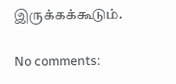இருக்கக்கூடும்.

No comments: